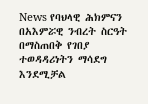News የባህላዊ ሕክምናን በአእምሯዊ ንብረት ስርዓት በማስጠበቅ የገበያ ተወዳዳሪነትን ማሳደግ እንደሚቻል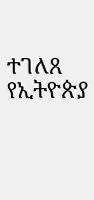ተገለጸ የኢትዮጵያ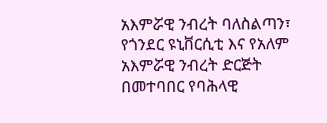አእምሯዊ ንብረት ባለስልጣን፣ የጎንደር ዩኒቨርሲቲ እና የአለም አእምሯዊ ንብረት ድርጅት በመተባበር የባሕላዊ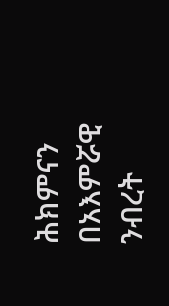ሕክምናን በአእምሯዊ ንብረት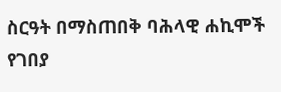ስርዓት በማስጠበቅ ባሕላዊ ሐኪሞች የገበያ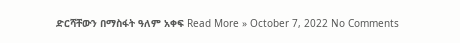ድርሻቸውን በማስፋት ዓለም አቀፍ Read More » October 7, 2022 No Comments